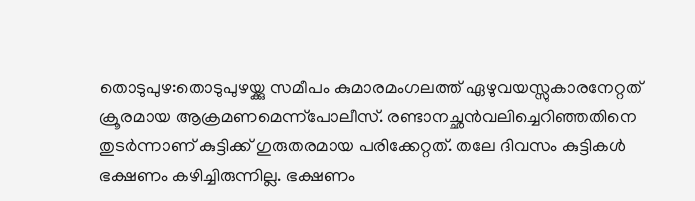തൊടുപുഴ:തൊടുപുഴയ്ക്കു സമീപം കുമാരമംഗലത്ത് ഏഴുവയസ്സുകാരനേറ്റത് ക്രൂരമായ ആക്രമണമെന്ന്പോലീസ്. രണ്ടാനച്ഛൻവലിച്ചെറിഞ്ഞതിനെ തുടർന്നാണ് കുട്ടിക്ക് ഗുരുതരമായ പരിക്കേറ്റത്. തലേ ദിവസം കുട്ടികൾ ഭക്ഷണം കഴിച്ചിരുന്നില്ല. ഭക്ഷണം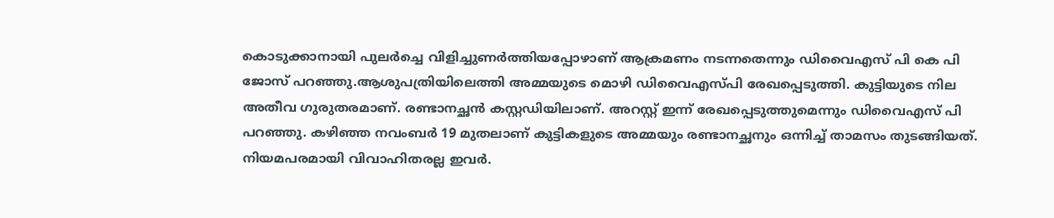കൊടുക്കാനായി പുലർച്ചെ വിളിച്ചുണർത്തിയപ്പോഴാണ് ആക്രമണം നടന്നതെന്നും ഡിവൈഎസ് പി കെ പി ജോസ് പറഞ്ഞു.ആശുപത്രിയിലെത്തി അമ്മയുടെ മൊഴി ഡിവൈഎസ്പി രേഖപ്പെടുത്തി. കുട്ടിയുടെ നില അതീവ ഗുരുതരമാണ്. രണ്ടാനച്ഛൻ കസ്റ്റഡിയിലാണ്. അറസ്റ്റ് ഇന്ന് രേഖപ്പെടുത്തുമെന്നും ഡിവൈഎസ് പി പറഞ്ഞു. കഴിഞ്ഞ നവംബർ 19 മുതലാണ് കുട്ടികളുടെ അമ്മയും രണ്ടാനച്ഛനും ഒന്നിച്ച് താമസം തുടങ്ങിയത്. നിയമപരമായി വിവാഹിതരല്ല ഇവർ.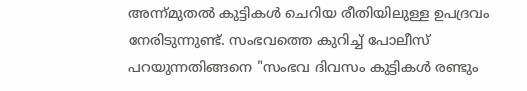അന്ന്മുതൽ കുട്ടികൾ ചെറിയ രീതിയിലുള്ള ഉപദ്രവം നേരിടുന്നുണ്ട്. സംഭവത്തെ കുറിച്ച് പോലീസ് പറയുന്നതിങ്ങനെ "സംഭവ ദിവസം കുട്ടികൾ രണ്ടും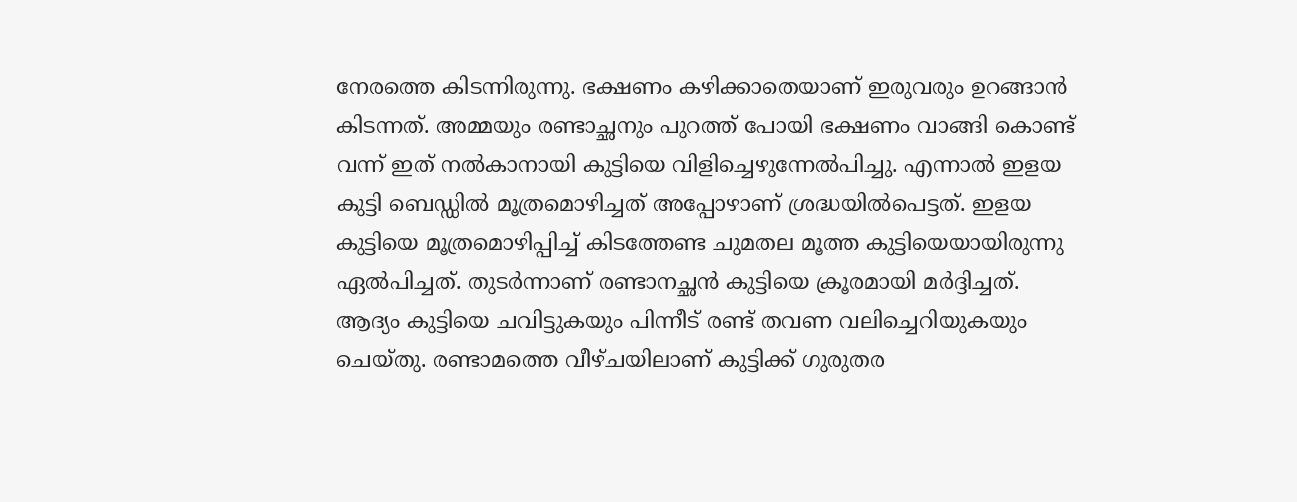നേരത്തെ കിടന്നിരുന്നു. ഭക്ഷണം കഴിക്കാതെയാണ് ഇരുവരും ഉറങ്ങാൻ കിടന്നത്. അമ്മയും രണ്ടാച്ഛനും പുറത്ത് പോയി ഭക്ഷണം വാങ്ങി കൊണ്ട് വന്ന് ഇത് നൽകാനായി കുട്ടിയെ വിളിച്ചെഴുന്നേൽപിച്ചു. എന്നാൽ ഇളയ കുട്ടി ബെഡ്ഡിൽ മൂത്രമൊഴിച്ചത് അപ്പോഴാണ് ശ്രദ്ധയിൽപെട്ടത്. ഇളയ കുട്ടിയെ മൂത്രമൊഴിപ്പിച്ച് കിടത്തേണ്ട ചുമതല മൂത്ത കുട്ടിയെയായിരുന്നു ഏൽപിച്ചത്. തുടർന്നാണ് രണ്ടാനച്ഛൻ കുട്ടിയെ ക്രൂരമായി മർദ്ദിച്ചത്. ആദ്യം കുട്ടിയെ ചവിട്ടുകയും പിന്നീട് രണ്ട് തവണ വലിച്ചെറിയുകയും ചെയ്തു. രണ്ടാമത്തെ വീഴ്ചയിലാണ് കുട്ടിക്ക് ഗുരുതര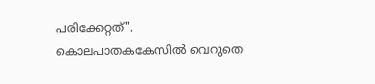പരിക്കേറ്റത്". കൊലപാതകകേസിൽ വെറുതെ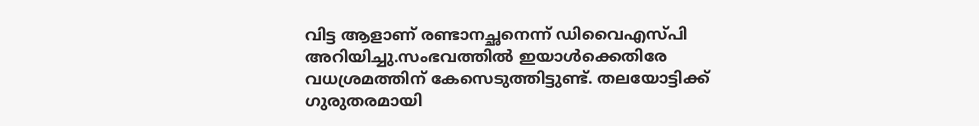വിട്ട ആളാണ് രണ്ടാനച്ഛനെന്ന് ഡിവൈഎസ്പി അറിയിച്ചു.സംഭവത്തിൽ ഇയാൾക്കെതിരേ വധശ്രമത്തിന് കേസെടുത്തിട്ടുണ്ട്. തലയോട്ടിക്ക് ഗുരുതരമായി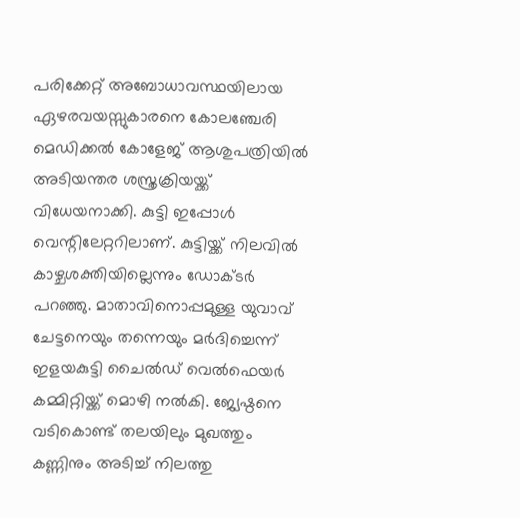പരിക്കേറ്റ് അബോധാവസ്ഥയിലായ ഏഴരവയസ്സുകാരനെ കോലഞ്ചേരി മെഡിക്കൽ കോളേജ് ആശുപത്രിയിൽ അടിയന്തര ശസ്ത്രക്രിയയ്ക്ക് വിധേയനാക്കി. കുട്ടി ഇപ്പോൾ വെന്റിലേറ്ററിലാണ്. കുട്ടിയ്ക്ക് നിലവിൽ കാഴ്ചശക്തിയില്ലെന്നും ഡോക്ടർ പറഞ്ഞു. മാതാവിനൊപ്പമുള്ള യുവാവ് ചേട്ടനെയും തന്നെയും മർദിച്ചെന്ന് ഇളയകുട്ടി ചൈൽഡ് വെൽഫെയർ കമ്മിറ്റിയ്ക്ക് മൊഴി നൽകി. ജ്യേഷ്ഠനെ വടികൊണ്ട് തലയിലും മുഖത്തും കണ്ണിനും അടിച്ച് നിലത്തു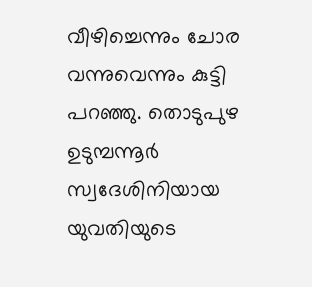വീഴിച്ചെന്നും ചോര വന്നുവെന്നും കുട്ടി പറഞ്ഞു. തൊടുപുഴ ഉടുമ്പന്നൂർ സ്വദേശിനിയായ യുവതിയുടെ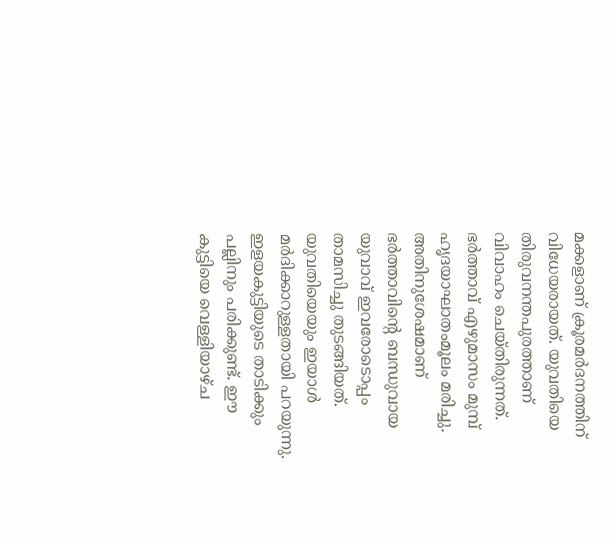മക്കളാണ് ക്രൂരമർദനത്തിന് വിധേയരായത്. യുവതിയെ തിരുവനന്തപുരത്താണ് വിവാഹം ചെയ്തിരുന്നത്. ഭർത്താവ് എഴുമാസം മുമ്പ് ഹൃദയാഘാതംമൂലം മരിച്ചു. അതിനുശേഷമാണ് ഭർത്താവിന്റെ ബന്ധുവായ യുവാവ് ഇവരോടൊപ്പം താമസിച്ചു തുടങ്ങിയത്. യുവതിയെയും ഇയാൾ മർദിക്കാറുള്ളതായി പറയുന്നു. ഇളയകുട്ടിയുടെ താടിക്കും പല്ലിനും പരിക്കുണ്ട്. ഈ കുട്ടിയെ വെള്ളിയാഴ്ച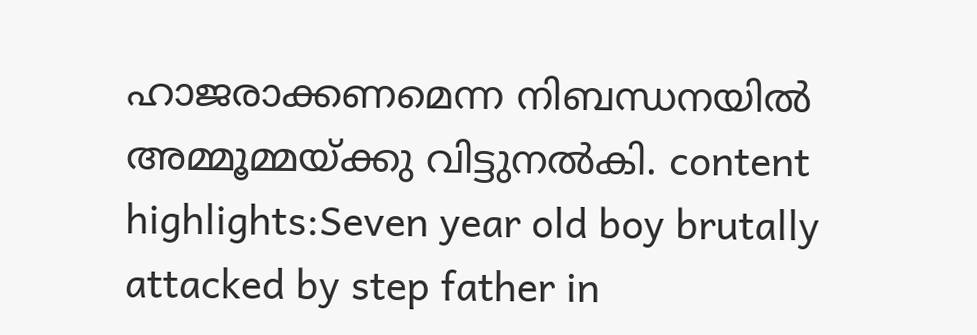ഹാജരാക്കണമെന്ന നിബന്ധനയിൽ അമ്മൂമ്മയ്ക്കു വിട്ടുനൽകി. content highlights:Seven year old boy brutally attacked by step father in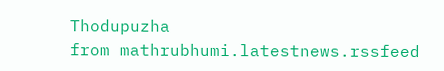Thodupuzha
from mathrubhumi.latestnews.rssfeed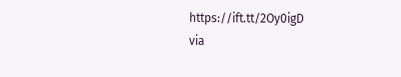https://ift.tt/2Oy0igD
via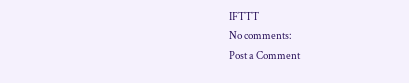IFTTT
No comments:
Post a Comment